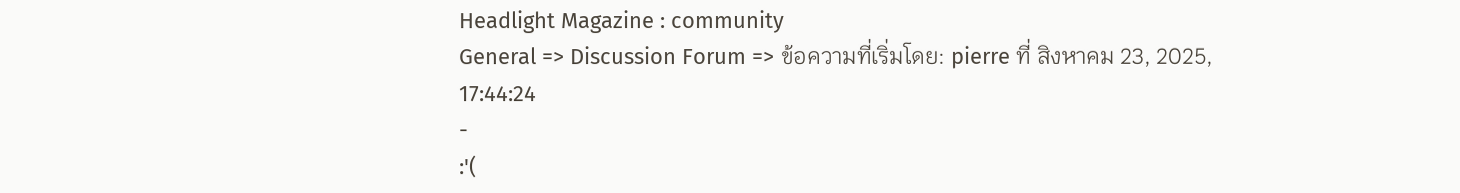Headlight Magazine : community
General => Discussion Forum => ข้อความที่เริ่มโดย: pierre ที่ สิงหาคม 23, 2025, 17:44:24
-
:'(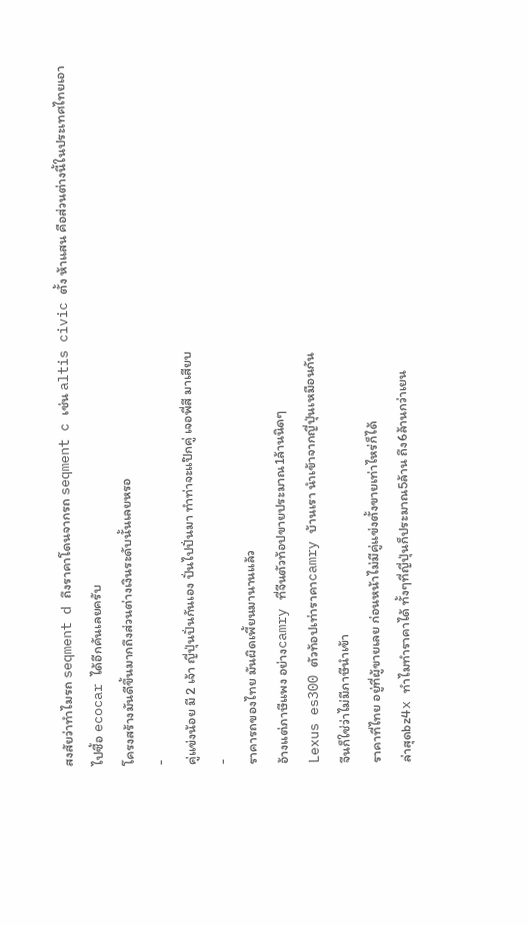สงสัยว่าทำไมรถ seqment d ถึงราคาโดนจากรถ seqment c เช่น altis civic ตั้ง ห้าแสน คือส่วนต่างนี้ในประเทศไทยเอาไปซื้อ ecocar ได้อีกคันเลยครับ
โครงสร้างมันดีขึ้นมากถึงส่วนต่างเงินระดับนั้นเลยหรอ
-
คู่แข่งน้อย มี 2 เจ้า ญี่ปุ่นปั่นกันเอง ปั่นไปปั่นมา ทำท่าจะแป๊กคู่ เจอพี่สี มาเสียบ
-
ราคารถของไทย มันผิดเพี้ยนมานานแล้ว
อ้างแต่ภาษีแพง อย่างcamry ที่จีนตัวท้อปขายประมาณ1ล้านนิดๆ
Lexus es300 ตัวท้อปเท่าราคาcamry บ้านเรา นำเข้าจากญี่ปุ่นเหมือนกัน
จีนก็ใช่ว่าไม่มีภาษีนำเข้า
ราคาที่ไทย อยู่ที่ผู้ขายเลย ก่อนหน้าไม่มีคู่แข่งตั้งขายเท่าไหร่ก็ได้
ล่าสุดbz4x ทำไมทำราคาได้ ทั้งๆที่ญี่ปุ่นก็ประมาณ5ล้าน ถึง6ล้านกว่าเยน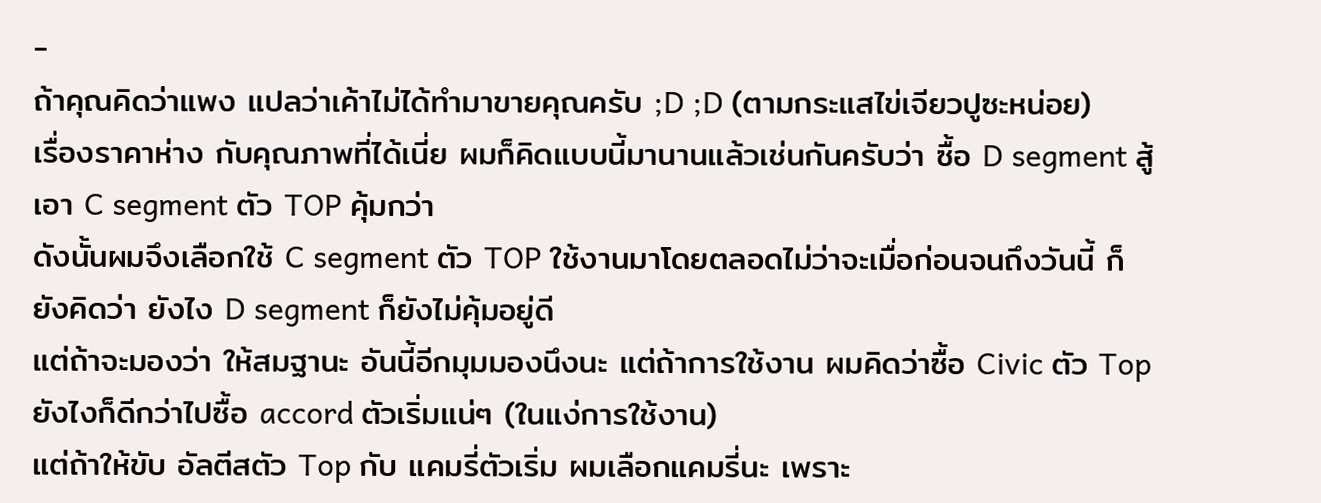-
ถ้าคุณคิดว่าแพง แปลว่าเค้าไม่ได้ทำมาขายคุณครับ ;D ;D (ตามกระแสไข่เจียวปูซะหน่อย)
เรื่องราคาห่าง กับคุณภาพที่ได้เนี่ย ผมก็คิดแบบนี้มานานแล้วเช่นกันครับว่า ซื้อ D segment สู้เอา C segment ตัว TOP คุ้มกว่า
ดังนั้นผมจึงเลือกใช้ C segment ตัว TOP ใช้งานมาโดยตลอดไม่ว่าจะเมื่อก่อนจนถึงวันนี้ ก็ยังคิดว่า ยังไง D segment ก็ยังไม่คุ้มอยู่ดี
แต่ถ้าจะมองว่า ให้สมฐานะ อันนี้อีกมุมมองนึงนะ แต่ถ้าการใช้งาน ผมคิดว่าซื้อ Civic ตัว Top ยังไงก็ดีกว่าไปซื้อ accord ตัวเริ่มแน่ๆ (ในแง่การใช้งาน)
แต่ถ้าให้ขับ อัลตีสตัว Top กับ แคมรี่ตัวเริ่ม ผมเลือกแคมรี่นะ เพราะ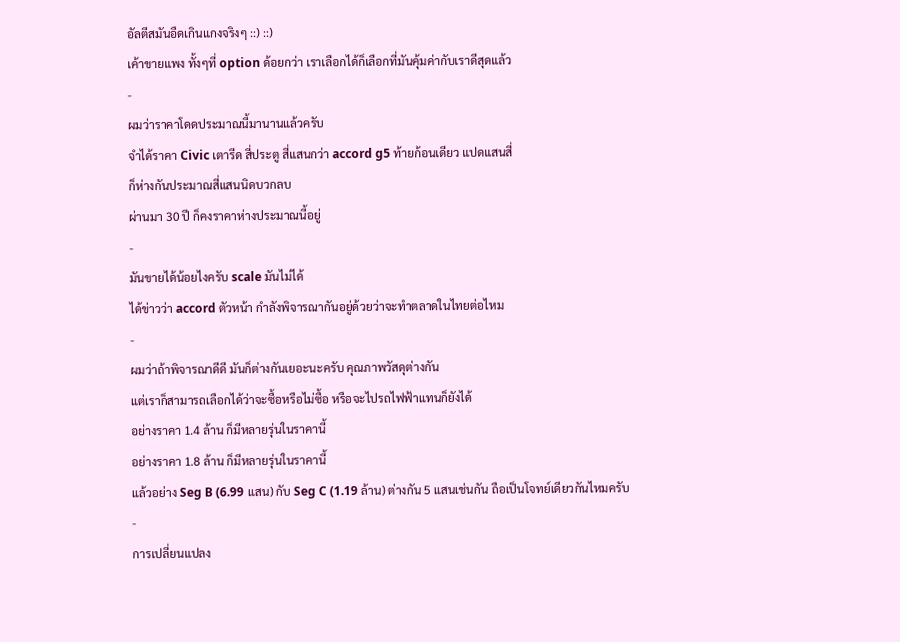อัลตีสมันอืดเกินแกงจริงๆ ::) ::)
เค้าขายแพง ทั้งๆที่ option ด้อยกว่า เราเลือกได้ก็เลือกที่มันคุ้มค่ากับเราดีสุดแล้ว
-
ผมว่าราคาโดดประมาณนี้มานานแล้วครับ
จำได้ราคา Civic เตารีด สี่ประตู สี่แสนกว่า accord g5 ท้ายก้อนเดียว แปดแสนสี่
ก็ห่างกันประมาณสี่แสนนิดบวกลบ
ผ่านมา 30 ปี ก็คงราคาห่างประมาณนี้อยู่
-
มันขายได้น้อยไงครับ scale มันไม่ได้
ได้ข่าวว่า accord ตัวหน้า กำลังพิจารณากันอยู่ด้วยว่าจะทำตลาดในไทยต่อไหม
-
ผมว่าถ้าพิจารณาดีดี มันก็ต่างกันเยอะนะครับ คุณภาพวัสดุต่างกัน
แต่เราก็สามารถเลือกได้ว่าจะซื้อหรือไม่ซื้อ หรือจะไปรถไฟฟ้าแทนก็ยังได้
อย่างราคา 1.4 ล้าน ก็มีหลายรุ่นในราคานี้
อย่างราคา 1.8 ล้าน ก็มีหลายรุ่นในราคานี้
แล้วอย่าง Seg B (6.99 แสน) กับ Seg C (1.19 ล้าน) ต่างกัน 5 แสนเช่นกัน ถือเป็นโจทย์เดียวกันไหมครับ
-
การเปลี่ยนแปลง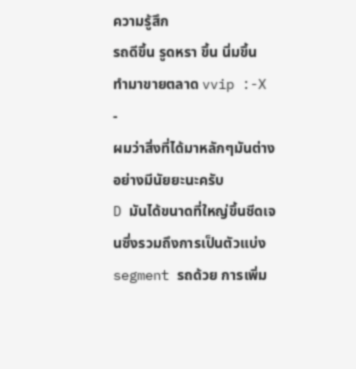ความรู้สึก
รถดีขึ้น รูดหรา ขึ้น นิ่มขึ้น
ทำมาขายตลาด vvip :-X
-
ผมว่าสิ่งที่ได้มาหลักๆมันต่างอย่างมีนัยยะนะครับ
D มันได้ขนาดที่ใหญ่ขึ้นชีดเจนซึ่งรวมถึงการเป็นตัวแบ่ง segment รถด้วย การเพิ่ม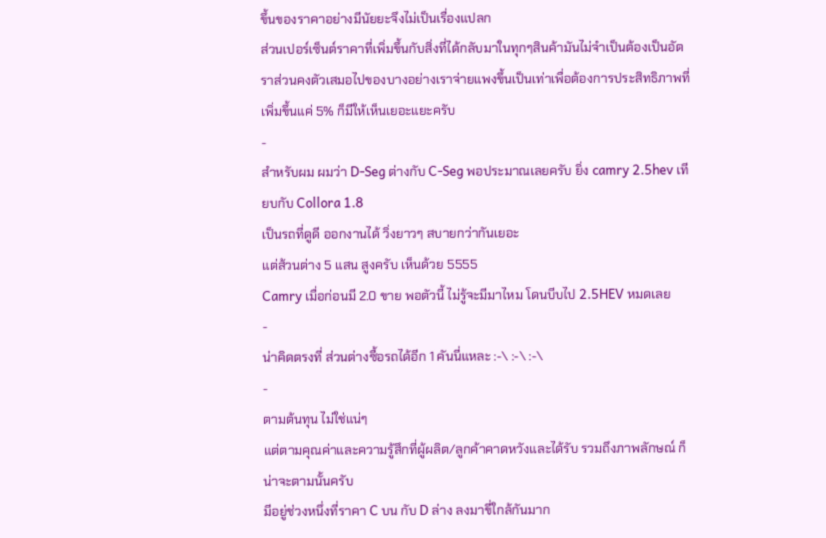ขึ้นของราคาอย่างมีนัยยะจึงไม่เป็นเรื่องแปลก
ส่วนเปอร์เซ็นต์ราคาที่เพิ่มขึ้นกับสิ่งที่ได้กลับมาในทุกๆสินค้ามันไม่จำเป็นต้องเป็นอัตราส่วนคงตัวเสมอไปของบางอย่างเราจ่ายแพงขึ้นเป็นเท่าเพื่อต้องการประสิทธิภาพที่เพิ่มขึ้นแค่ 5% ก็มีให้เห็นเยอะแยะครับ
-
สำหรับผม ผมว่า D-Seg ต่างกับ C-Seg พอประมาณเลยครับ ยิ่ง camry 2.5hev เทียบกับ Collora 1.8
เป็นรถที่ดูดี ออกงานได้ วิ่งยาวๆ สบายกว่ากันเยอะ
แต่ส้วนต่าง 5 แสน สูงครับ เห็นด้วย 5555
Camry เมื่อก่อนมี 2.0 ขาย พอตัวนี้ ไม่รู้จะมีมาไหม โดนบีบไป 2.5HEV หมดเลย
-
น่าคิดตรงที่ ส่วนต่างซื้อรถได้อีก 1 คันนี่แหละ :-\ :-\ :-\
-
ตามต้นทุน ไม่ใช่แน่ๆ
แต่ตามคุณค่าและความรู้สึกที่ผู้ผลิต/ลูกค้าคาดหวังและได้รับ รวมถึงภาพลักษณ์ ก็น่าจะตามนั้นครับ
มีอยู่ช่วงหนึ่งที่ราคา C บน กับ D ล่าง ลงมาขี่ใกล้กันมาก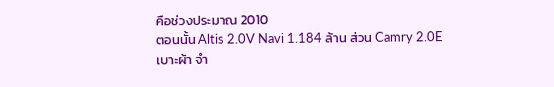คือช่วงประมาณ 2010
ตอนนั้น Altis 2.0V Navi 1.184 ล้าน ส่วน Camry 2.0E เบาะผ้า จำ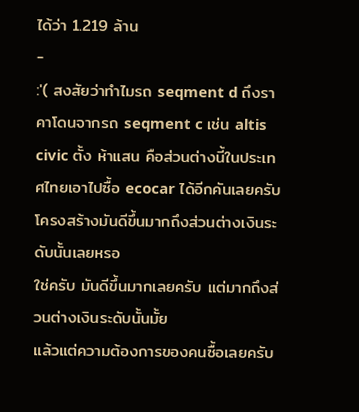ได้ว่า 1.219 ล้าน
-
:'( สงสัยว่าทำไมรถ seqment d ถึงราคาโดนจากรถ seqment c เช่น altis civic ตั้ง ห้าแสน คือส่วนต่างนี้ในประเทศไทยเอาไปซื้อ ecocar ได้อีกคันเลยครับ
โครงสร้างมันดีขึ้นมากถึงส่วนต่างเงินระดับนั้นเลยหรอ
ใช่ครับ มันดีขึ้นมากเลยครับ แต่มากถึงส่วนต่างเงินระดับนั้นมั้ย
แล้วแต่ความต้องการของคนซื้อเลยครับ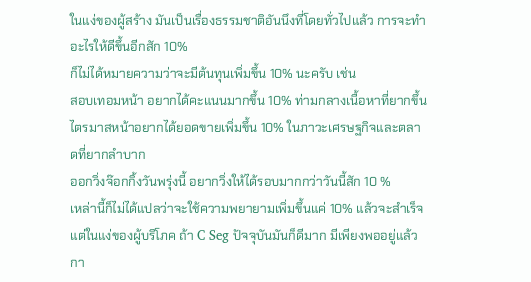ในแง่ของผู้สร้าง มันเป็นเรื่องธรรมชาติอันนึงที่โดยทั่วไปแล้ว การจะทำอะไรให้ดีขึ้นอีกสัก 10%
ก็ไม่ได้หมายความว่าจะมีต้นทุนเพิ่มขึ้น 10% นะครับ เช่น
สอบเทอมหน้า อยากได้คะแนนมากขึ้น 10% ท่ามกลางเนื้อหาที่ยากขึ้น
ไตรมาสหน้าอยากได้ยอดขายเพิ่มขึ้น 10% ในภาวะเศรษฐกิจและตลาดที่ยากลำบาก
ออกวิ่งจ๊อกกิ้งวันพรุ่งนี้ อยากวิ่งให้ได้รอบมากกว่าวันนี้สัก 10 %
เหล่านี้ก็ไม่ได้แปลว่าจะใช้ความพยายามเพิ่มขึ้นแค่ 10% แล้วจะสำเร็จ
แต่ในแง่ของผู้บริโภค ถ้า C Seg ปัจจุบันมันก็ดีมาก มีเพียงพออยู่แล้ว
กา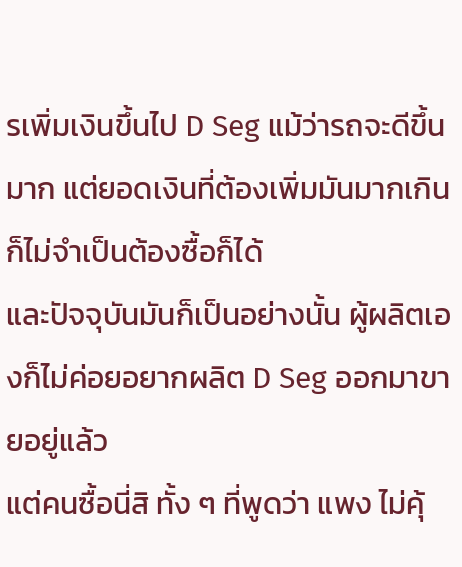รเพิ่มเงินขึ้นไป D Seg แม้ว่ารถจะดีขึ้นมาก แต่ยอดเงินที่ต้องเพิ่มมันมากเกิน
ก็ไม่จำเป็นต้องซื้อก็ได้
และปัจจุบันมันก็เป็นอย่างนั้น ผู้ผลิตเองก็ไม่ค่อยอยากผลิต D Seg ออกมาขายอยู่แล้ว
แต่คนซื้อนี่สิ ทั้ง ๆ ที่พูดว่า แพง ไม่คุ้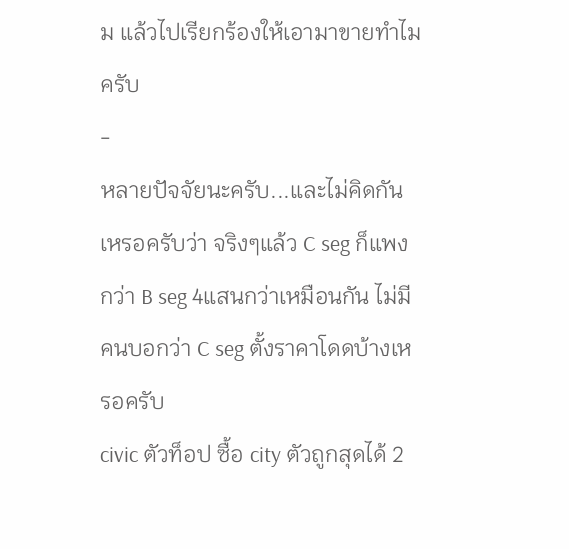ม แล้วไปเรียกร้องให้เอามาขายทำไมครับ
-
หลายปัจจัยนะครับ...และไม่คิดกันเหรอครับว่า จริงๆแล้ว C seg ก็แพงกว่า B seg 4แสนกว่าเหมือนกัน ไม่มีคนบอกว่า C seg ตั้งราคาโดดบ้างเหรอครับ
civic ตัวท็อป ซื้อ city ตัวถูกสุดได้ 2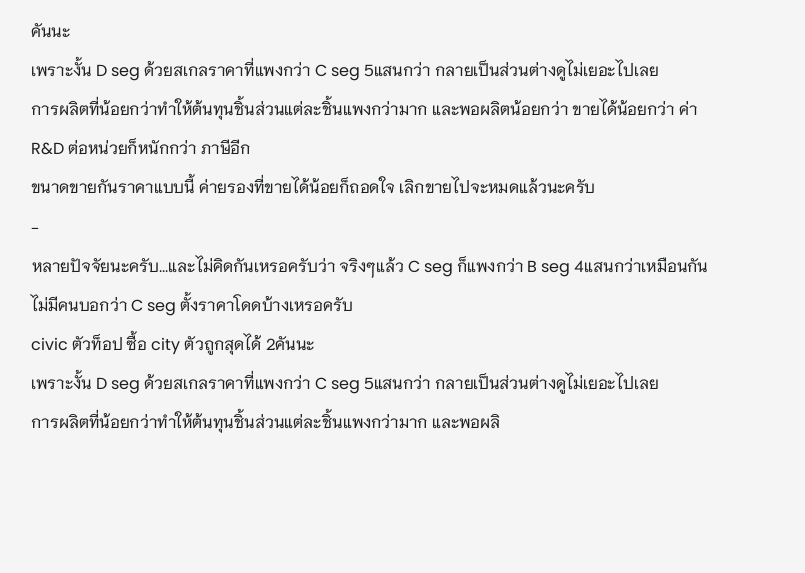คันนะ
เพราะงั้น D seg ด้วยสเกลราคาที่แพงกว่า C seg 5แสนกว่า กลายเป็นส่วนต่างดูไม่เยอะไปเลย
การผลิตที่น้อยกว่าทำให้ต้นทุนชิ้นส่วนแต่ละชิ้นแพงกว่ามาก และพอผลิตน้อยกว่า ขายได้น้อยกว่า ค่า R&D ต่อหน่วยก็หนักกว่า ภาษีอีก
ขนาดขายกันราคาแบบนี้ ค่ายรองที่ขายได้น้อยก็ถอดใจ เลิกขายไปจะหมดแล้วนะครับ
-
หลายปัจจัยนะครับ...และไม่คิดกันเหรอครับว่า จริงๆแล้ว C seg ก็แพงกว่า B seg 4แสนกว่าเหมือนกัน ไม่มีคนบอกว่า C seg ตั้งราคาโดดบ้างเหรอครับ
civic ตัวท็อป ซื้อ city ตัวถูกสุดได้ 2คันนะ
เพราะงั้น D seg ด้วยสเกลราคาที่แพงกว่า C seg 5แสนกว่า กลายเป็นส่วนต่างดูไม่เยอะไปเลย
การผลิตที่น้อยกว่าทำให้ต้นทุนชิ้นส่วนแต่ละชิ้นแพงกว่ามาก และพอผลิ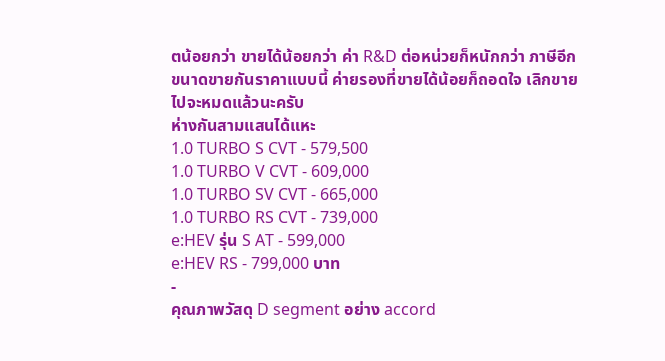ตน้อยกว่า ขายได้น้อยกว่า ค่า R&D ต่อหน่วยก็หนักกว่า ภาษีอีก
ขนาดขายกันราคาแบบนี้ ค่ายรองที่ขายได้น้อยก็ถอดใจ เลิกขายไปจะหมดแล้วนะครับ
ห่างกันสามแสนได้แหะ
1.0 TURBO S CVT - 579,500
1.0 TURBO V CVT - 609,000
1.0 TURBO SV CVT - 665,000
1.0 TURBO RS CVT - 739,000
e:HEV รุ่น S AT - 599,000
e:HEV RS - 799,000 บาท
-
คุณภาพวัสดุ D segment อย่าง accord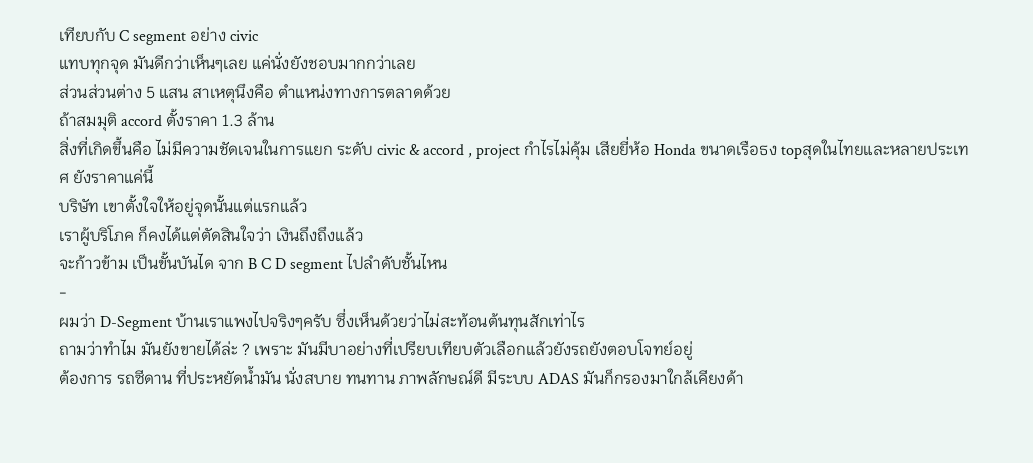เทียบกับ C segment อย่าง civic
แทบทุกจุด มันดีกว่าเห็นๆเลย แค่นั่งยังชอบมากกว่าเลย
ส่วนส่วนต่าง 5 แสน สาเหตุนึงคือ ตำแหน่งทางการตลาดด้วย
ถ้าสมมุติ accord ตั้งราคา 1.3 ล้าน
สิ่งที่เกิดขึ้นคือ ไม่มีความชัดเจนในการแยก ระดับ civic & accord , project กำไรไม่คุ้ม เสียยี่ห้อ Honda ขนาดเรือธง topสุดในไทยและหลายประเทศ ยังราคาแค่นี้
บริษัท เขาตั้งใจให้อยู่จุดนั้นแต่แรกแล้ว
เราผู้บริโภค ก็คงได้แต่ตัดสินใจว่า เงินถึงถึงแล้ว
จะก้าวข้าม เป็นขั้นบันได จาก B C D segment ไปลำดับชั้นไหน
-
ผมว่า D-Segment บ้านเราแพงไปจริงๆครับ ซึ่งเห็นด้วยว่าไม่สะท้อนต้นทุนสักเท่าไร
ถามว่าทำไม มันยังขายได้ล่ะ ? เพราะ มันมีบาอย่างที่เปรียบเทียบตัวเลือกแล้วยังรถยังตอบโจทย์อยู่
ต้องการ รถซีดาน ที่ประหยัดน้ำมัน นั่งสบาย ทนทาน ภาพลักษณ์ดี มีระบบ ADAS มันก็กรองมาใกล้เคียงด้า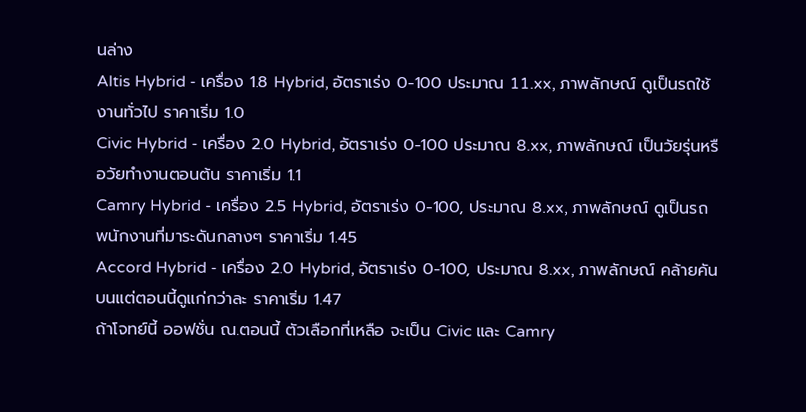นล่าง
Altis Hybrid - เครื่อง 1.8 Hybrid, อัตราเร่ง 0-100 ประมาณ 11.xx, ภาพลักษณ์ ดูเป็นรถใช้งานทั่วไป ราคาเริ่ม 1.0
Civic Hybrid - เครื่อง 2.0 Hybrid, อัตราเร่ง 0-100 ประมาณ 8.xx, ภาพลักษณ์ เป็นวัยรุ่นหรือวัยทำงานตอนต้น ราคาเริ่ม 1.1
Camry Hybrid - เครื่อง 2.5 Hybrid, อัตราเร่ง 0-100, ประมาณ 8.xx, ภาพลักษณ์ ดูเป็นรถพนักงานที่มาระดันกลางๆ ราคาเริ่ม 1.45
Accord Hybrid - เครื่อง 2.0 Hybrid, อัตราเร่ง 0-100, ประมาณ 8.xx, ภาพลักษณ์ คล้ายคันบนแต่ตอนนี้ดูแก่กว่าละ ราคาเริ่ม 1.47
ถ้าโจทย์นี้ ออฟชั่น ณ.ตอนนี้ ตัวเลือกที่เหลือ จะเป็น Civic และ Camry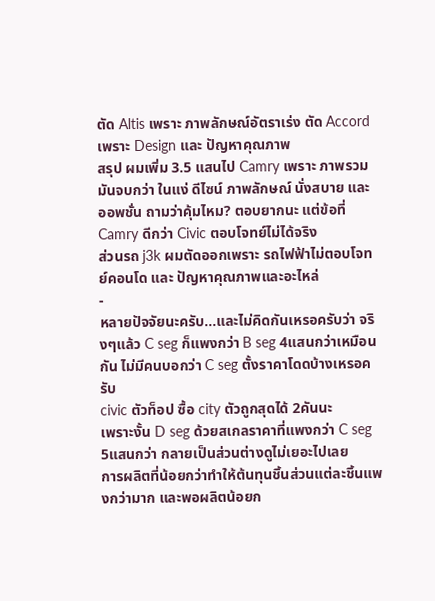ตัด Altis เพราะ ภาพลักษณ์อัตราเร่ง ตัด Accord เพราะ Design และ ปัญหาคุณภาพ
สรุป ผมเพิ่ม 3.5 แสนไป Camry เพราะ ภาพรวมมันจบกว่า ในแง่ ดีไซน์ ภาพลักษณ์ นั่งสบาย และ ออพชั่น ถามว่าคุ้มไหม? ตอบยากนะ แต่ข้อที่ Camry ดีกว่า Civic ตอบโจทย์ไม่ได้จริง
ส่วนรถ j3k ผมตัดออกเพราะ รถไฟฟ้าไม่ตอบโจทย์คอนโด และ ปัญหาคุณภาพและอะไหล่
-
หลายปัจจัยนะครับ...และไม่คิดกันเหรอครับว่า จริงๆแล้ว C seg ก็แพงกว่า B seg 4แสนกว่าเหมือนกัน ไม่มีคนบอกว่า C seg ตั้งราคาโดดบ้างเหรอครับ
civic ตัวท็อป ซื้อ city ตัวถูกสุดได้ 2คันนะ
เพราะงั้น D seg ด้วยสเกลราคาที่แพงกว่า C seg 5แสนกว่า กลายเป็นส่วนต่างดูไม่เยอะไปเลย
การผลิตที่น้อยกว่าทำให้ต้นทุนชิ้นส่วนแต่ละชิ้นแพงกว่ามาก และพอผลิตน้อยก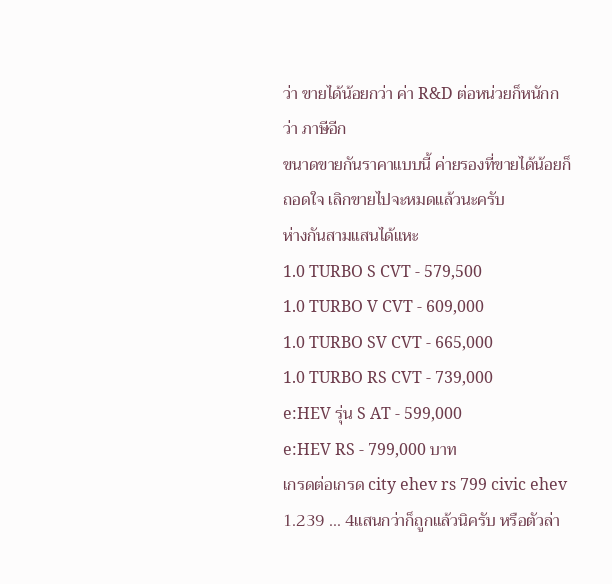ว่า ขายได้น้อยกว่า ค่า R&D ต่อหน่วยก็หนักกว่า ภาษีอีก
ขนาดขายกันราคาแบบนี้ ค่ายรองที่ขายได้น้อยก็ถอดใจ เลิกขายไปจะหมดแล้วนะครับ
ห่างกันสามแสนได้แหะ
1.0 TURBO S CVT - 579,500
1.0 TURBO V CVT - 609,000
1.0 TURBO SV CVT - 665,000
1.0 TURBO RS CVT - 739,000
e:HEV รุ่น S AT - 599,000
e:HEV RS - 799,000 บาท
เกรดต่อเกรด city ehev rs 799 civic ehev 1.239 ... 4แสนกว่าก็ถูกแล้วนิครับ หรือตัวล่า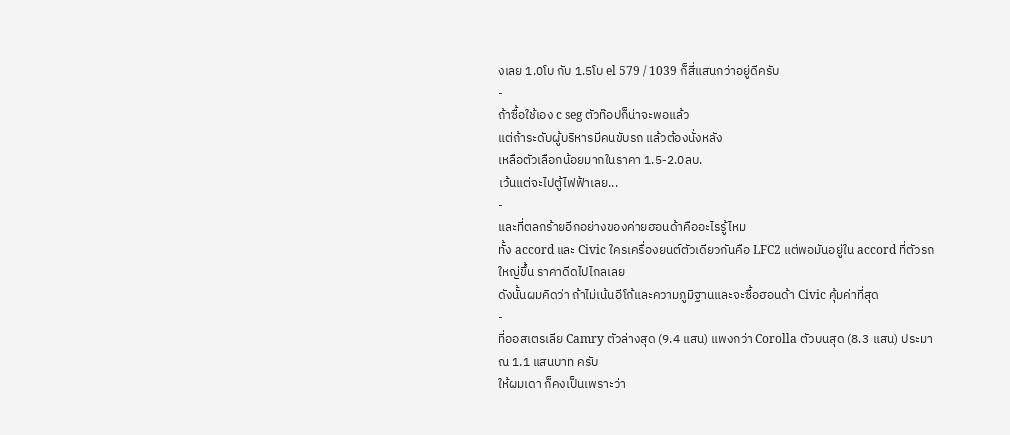งเลย 1.0โบ กับ 1.5โบ el 579 / 1039 ก็สี่แสนกว่าอยู่ดีครับ
-
ถ้าซื้อใช้เอง c seg ตัวท๊อปก็น่าจะพอแล้ว
แต่ถ้าระดับผู้บริหารมีคนขับรถ แล้วต้องนั่งหลัง
เหลือตัวเลือกน้อยมากในราคา 1.5-2.0ลบ.
เว้นแต่จะไปตู้ไฟฟ้าเลย...
-
และที่ตลกร้ายอีกอย่างของค่ายฮอนด้าคืออะไรรู้ไหม
ทั้ง accord และ Civic ใครเครื่องยนต์ตัวเดียวกันคือ LFC2 แต่พอมันอยู่ใน accord ที่ตัวรถใหญ่ขึ้น ราคาดีดไปไกลเลย
ดังนั้นผมคิดว่า ถ้าไม่เน้นอีโก้และความภูมิฐานและจะซื้อฮอนด้า Civic คุ้มค่าที่สุด
-
ที่ออสเตรเลีย Camry ตัวล่างสุด (9.4 แสน) แพงกว่า Corolla ตัวบนสุด (8.3 แสน) ประมาณ 1.1 แสนบาท ครับ
ให้ผมเดา ก็คงเป็นเพราะว่า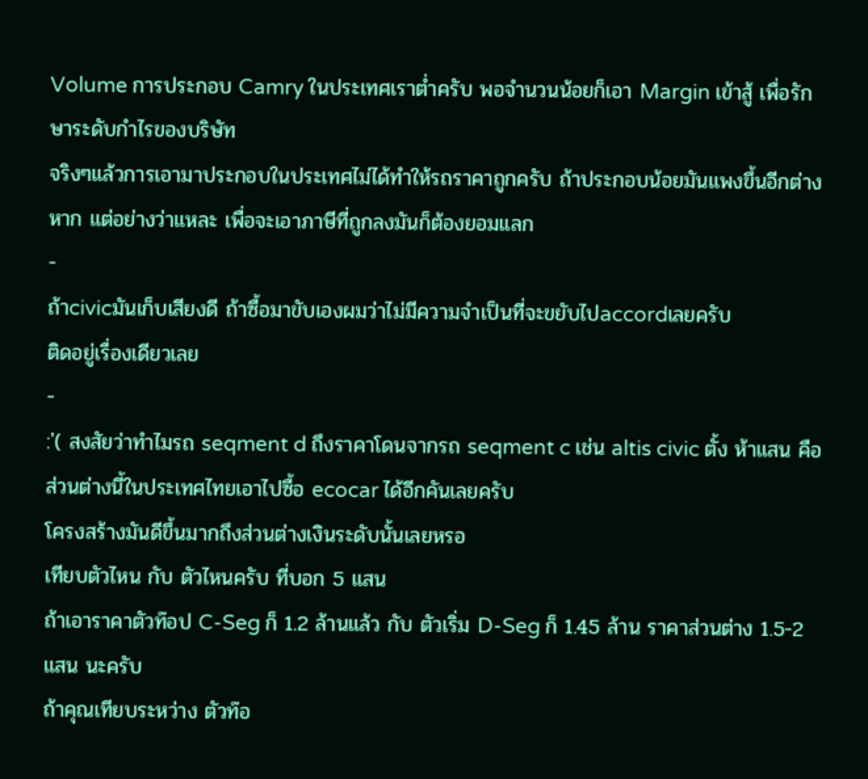Volume การประกอบ Camry ในประเทศเราต่ำครับ พอจำนวนน้อยก็เอา Margin เข้าสู้ เพื่อรักษาระดับกำไรของบริษัท
จริงๆแล้วการเอามาประกอบในประเทศไม่ได้ทำให้รถราคาถูกครับ ถ้าประกอบน้อยมันแพงขึ้นอีกต่างหาก แต่อย่างว่าแหละ เพื่อจะเอาภาษีที่ถูกลงมันก็ต้องยอมแลก
-
ถ้าcivicมันเก็บเสียงดี ถ้าซื้อมาขับเองผมว่าไม่มีความจำเป็นที่จะขยับไปaccordเลยครับ
ติดอยู่เรื่องเดียวเลย
-
:'( สงสัยว่าทำไมรถ seqment d ถึงราคาโดนจากรถ seqment c เช่น altis civic ตั้ง ห้าแสน คือส่วนต่างนี้ในประเทศไทยเอาไปซื้อ ecocar ได้อีกคันเลยครับ
โครงสร้างมันดีขึ้นมากถึงส่วนต่างเงินระดับนั้นเลยหรอ
เทียบตัวไหน กับ ตัวไหนครับ ที่บอก 5 แสน
ถ้าเอาราคาตัวท๊อป C-Seg ก็ 1.2 ล้านแล้ว กับ ตัวเริ่ม D-Seg ก็ 1.45 ล้าน ราคาส่วนต่าง 1.5-2 แสน นะครับ
ถ้าคุณเทียบระหว่าง ตัวท๊อ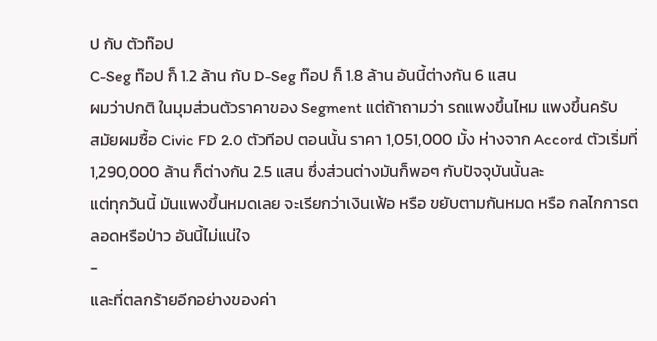ป กับ ตัวท๊อป
C-Seg ท๊อป ก็ 1.2 ล้าน กับ D-Seg ท๊อป ก็ 1.8 ล้าน อันนี้ต่างกัน 6 แสน
ผมว่าปกติ ในมุมส่วนตัวราคาของ Segment แต่ถ้าถามว่า รถแพงขึ้นไหม แพงขึ้นครับ
สมัยผมซื้อ Civic FD 2.0 ตัวทีอป ตอนนั้น ราคา 1,051,000 มั้ง ห่างจาก Accord ตัวเริ่มที่ 1,290,000 ล้าน ก็ต่างกัน 2.5 แสน ซึ่งส่วนต่างมันก็พอๆ กับปัจจุบันนั้นละ
แต่ทุกวันนี้ มันแพงขึ้นหมดเลย จะเรียกว่าเงินเฟ้อ หรือ ขยับตามกันหมด หรือ กลไกการตลอดหรือป่าว อันนี้ไม่แน่ใจ
-
และที่ตลกร้ายอีกอย่างของค่า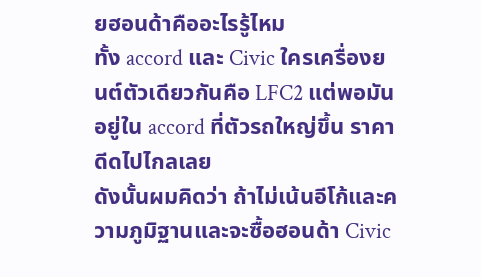ยฮอนด้าคืออะไรรู้ไหม
ทั้ง accord และ Civic ใครเครื่องยนต์ตัวเดียวกันคือ LFC2 แต่พอมันอยู่ใน accord ที่ตัวรถใหญ่ขึ้น ราคาดีดไปไกลเลย
ดังนั้นผมคิดว่า ถ้าไม่เน้นอีโก้และความภูมิฐานและจะซื้อฮอนด้า Civic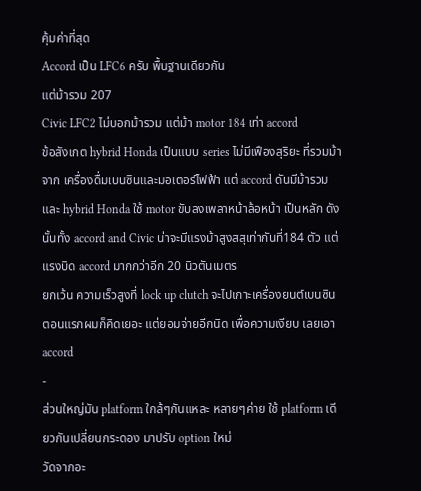คุ้มค่าที่สุด
Accord เป็น LFC6 ครับ พื้นฐานเดียวกัน
แต่ม้ารวม 207
Civic LFC2 ไม่บอกม้ารวม แต่ม้า motor 184 เท่า accord
ข้อสังเกต hybrid Honda เป็นแบบ series ไม่มีเฟืองสุริยะ ที่รวมม้าจาก เครื่องดื่มเบนซินและมอเตอร์ไฟฟ้า แต่ accord ดันมีม้ารวม
และ hybrid Honda ใช้ motor ขับลงเพลาหน้าล้อหน้า เป็นหลัก ดังนั้นทั้ง accord and Civic น่าจะมีแรงม้าสูงสสุเท่ากันที่184 ตัว แต่แรงบิด accord มากกว่าอีก 20 นิวตันเมตร
ยกเว้น ความเร็วสูงที่ lock up clutch จะไปเกาะเครื่องยนต์เบนซิน
ตอนแรกผมก็คิดเยอะ แต่ยอมจ่ายอีกนิด เพื่อความเงียบ เลยเอา accord
-
ส่วนใหญ่มัน platform ใกล้ๆกันแหละ หลายๆค่าย ใช้ platform เดียวกันเปลี่ยนกระดอง มาปรับ option ใหม่
วัดจากอะ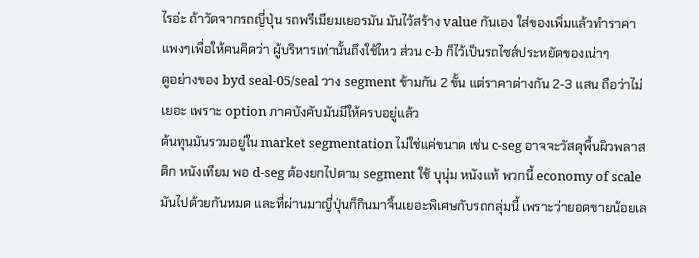ไรอ่ะ ถ้าวัดจากรถญี่ปุ่น รถพรีเมียมเยอรมัน มันไว้สร้าง value กันเอง ใส่ของเพิ่มแล้วทำราคาแพงๆเพื่อให้คนคิดว่า ผู้บริหารเท่านั้นถึงใช้ไหว ส่วน c-b ก็ไว้เป็นรถไซส์ประหยัดของเน่าๆ
ดูอย่างของ byd seal-05/seal วาง segment ข้ามกัน 2 ขั้น แต่ราคาต่างกัน 2-3 แสน ถือว่าไม่เยอะ เพราะ option ภาคบังคับมันมีให้ครบอยู่แล้ว
ต้นทุนมันรวมอยู่ใน market segmentation ไม่ใช่แค่ขนาด เช่น c-seg อาจจะวัสดุพื้นผิวพลาสติก หนังเทียม พอ d-seg ต้องยกไปตาม segment ใช้ บุนุ่ม หนังแท้ พวกนี้ economy of scale มันไปด้วยกันหมด และที่ผ่านมาญี่ปุ่นก็กินมาจิ้นเยอะพิเศษกับรถกลุ่มนี้ เพราะว่ายอดขายน้อยเล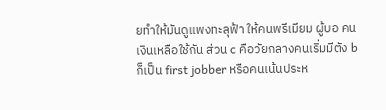ยทำให้มันดูแพงทะลุฟ้า ให้คนพรีเมียม ผู้บอ คนเงินเหลือใช้กัน ส่วน c คือวัยกลางคนเริ่มมีตัง b ก็เป็น first jobber หรือคนเน้นประห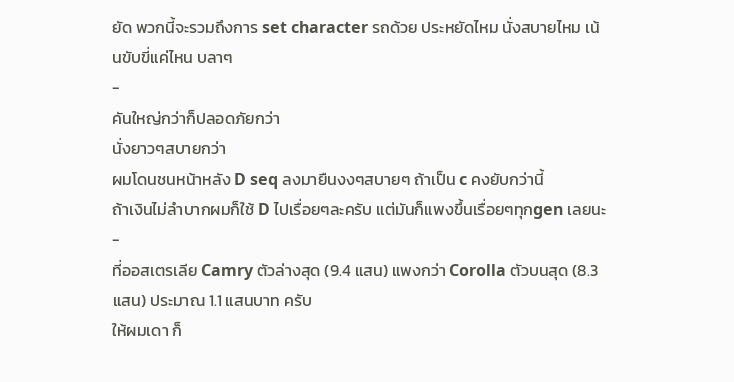ยัด พวกนี้จะรวมถึงการ set character รถด้วย ประหยัดไหม นั่งสบายไหม เน้นขับขี่แค่ไหน บลาๆ
-
คันใหญ่กว่าก็ปลอดภัยกว่า
นั่งยาวๆสบายกว่า
ผมโดนชนหน้าหลัง D seq ลงมายืนงงๆสบายๆ ถ้าเป็น c คงยับกว่านี้
ถ้าเงินไม่ลำบากผมก็ใช้ D ไปเรื่อยๆละครับ แต่มันก็แพงขึ้นเรื่อยๆทุกgen เลยนะ
-
ที่ออสเตรเลีย Camry ตัวล่างสุด (9.4 แสน) แพงกว่า Corolla ตัวบนสุด (8.3 แสน) ประมาณ 1.1 แสนบาท ครับ
ให้ผมเดา ก็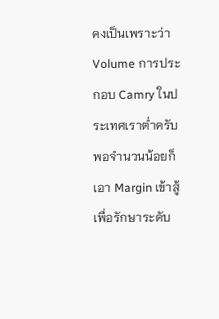คงเป็นเพราะว่า Volume การประกอบ Camry ในประเทศเราต่ำครับ พอจำนวนน้อยก็เอา Margin เข้าสู้ เพื่อรักษาระดับ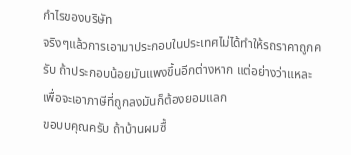กำไรของบริษัท
จริงๆแล้วการเอามาประกอบในประเทศไม่ได้ทำให้รถราคาถูกครับ ถ้าประกอบน้อยมันแพงขึ้นอีกต่างหาก แต่อย่างว่าแหละ เพื่อจะเอาภาษีที่ถูกลงมันก็ต้องยอมแลก
ขอบบคุณครับ ถ้าบ้านผมซื้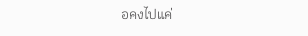อคงไปแค่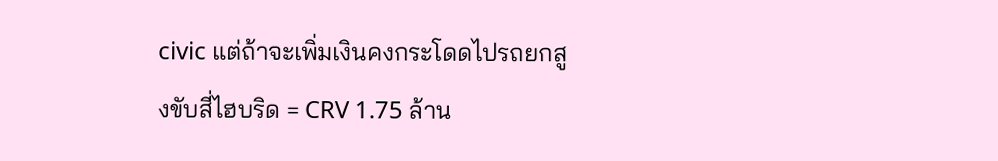civic แต่ถ้าจะเพิ่มเงินคงกระโดดไปรถยกสูงขับสี่ไฮบริด = CRV 1.75 ล้าน